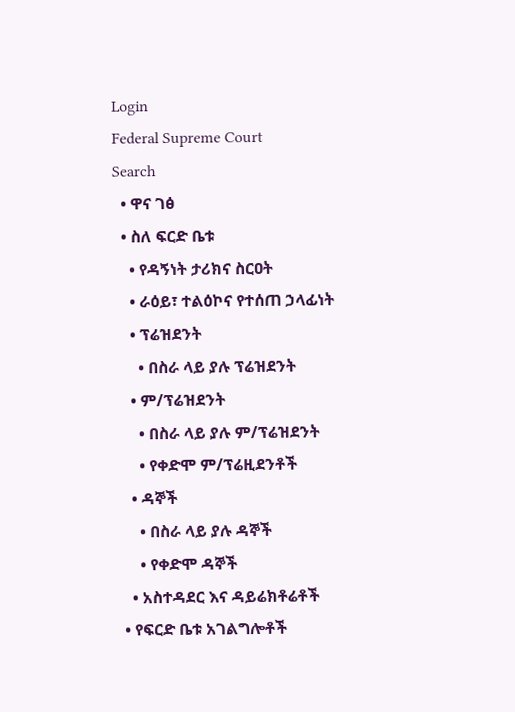Login
Federal Supreme Court
Search
  • ዋና ገፅ
  • ስለ ፍርድ ቤቱ
    • የዳኝነት ታሪክና ስርዐት
    • ራዕይ፣ ተልዕኮና የተሰጠ ኃላፊነት
    • ፕሬዝደንት
      • በስራ ላይ ያሉ ፕሬዝደንት
    • ም/ፕሬዝደንት
      • በስራ ላይ ያሉ ም/ፕሬዝደንት
      • የቀድሞ ም/ፕሬዚደንቶች
    • ዳኞች
      • በስራ ላይ ያሉ ዳኞች
      • የቀድሞ ዳኞች
    • አስተዳደር እና ዳይሬክቶሬቶች
  • የፍርድ ቤቱ አገልግሎቶች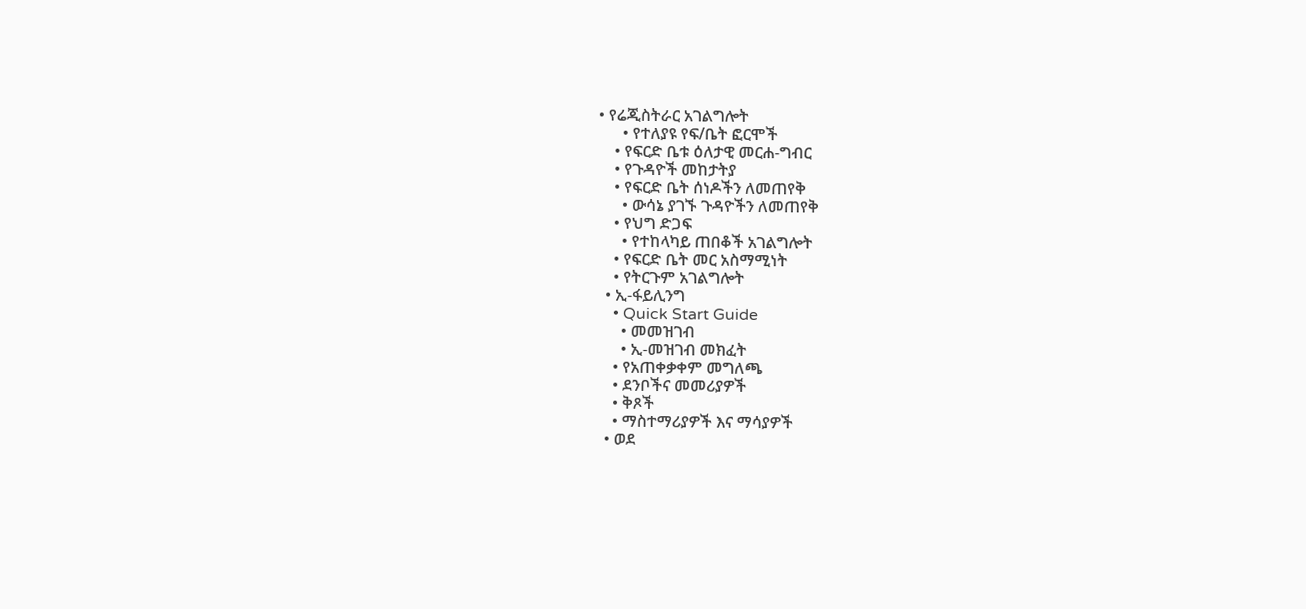• የሬጂስትራር አገልግሎት
      • የተለያዩ የፍ/ቤት ፎርሞች
    • የፍርድ ቤቱ ዕለታዊ መርሐ-ግብር
    • የጉዳዮች መከታትያ
    • የፍርድ ቤት ሰነዶችን ለመጠየቅ
      • ውሳኔ ያገኙ ጉዳዮችን ለመጠየቅ
    • የህግ ድጋፍ
      • የተከላካይ ጠበቆች አገልግሎት
    • የፍርድ ቤት መር አስማሚነት
    • የትርጉም አገልግሎት
  • ኢ-ፋይሊንግ
    • Quick Start Guide
      • መመዝገብ
      • ኢ-መዝገብ መክፈት
    • የአጠቀቃቀም መግለጫ
    • ደንቦችና መመሪያዎች
    • ቅጾች
    • ማስተማሪያዎች እና ማሳያዎች
  • ወደ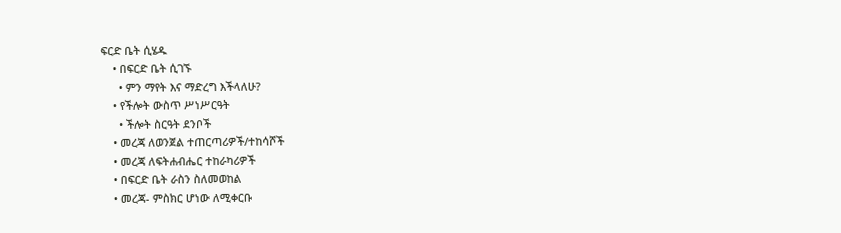ፍርድ ቤት ሲሄዱ
    • በፍርድ ቤት ሲገኙ
      • ምን ማየት እና ማድረግ እችላለሁ?
    • የችሎት ውስጥ ሥነሥርዓት
      • ችሎት ስርዓት ደንቦች
    • መረጃ ለወንጀል ተጠርጣሪዎች/ተከሳሾች
    • መረጃ ለፍትሐብሔር ተከራካሪዎች
    • በፍርድ ቤት ራስን ስለመወከል
    • መረጃ- ምስክር ሆነው ለሚቀርቡ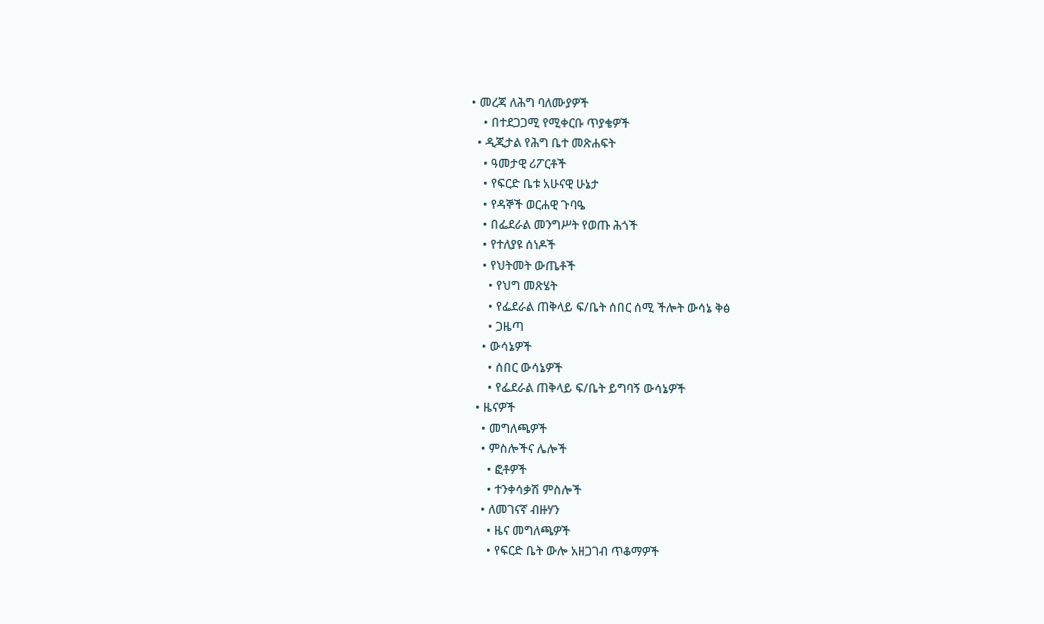• መረጃ ለሕግ ባለሙያዎች
    • በተደጋጋሚ የሚቀርቡ ጥያቄዎች
  • ዲጂታል የሕግ ቤተ መጽሐፍት
    • ዓመታዊ ሪፖርቶች
    • የፍርድ ቤቱ አሁናዊ ሁኔታ
    • የዳኞች ወርሐዊ ጉባዔ
    • በፌደራል መንግሥት የወጡ ሕጎች
    • የተለያዩ ሰነዶች
    • የህትመት ውጤቶች
      • የህግ መጽሄት
      • የፌደራል ጠቅላይ ፍ/ቤት ሰበር ሰሚ ችሎት ውሳኔ ቅፅ
      • ጋዜጣ
    • ውሳኔዎች
      • ሰበር ውሳኔዎች
      • የፌደራል ጠቅላይ ፍ/ቤት ይግባኝ ውሳኔዎች
  • ዜናዎች
    • መግለጫዎች
    • ምስሎችና ሌሎች
      • ፎቶዎች
      • ተንቀሳቃሽ ምስሎች
    • ለመገናኛ ብዙሃን
      • ዜና መግለጫዎች
      • የፍርድ ቤት ውሎ አዘጋገብ ጥቆማዎች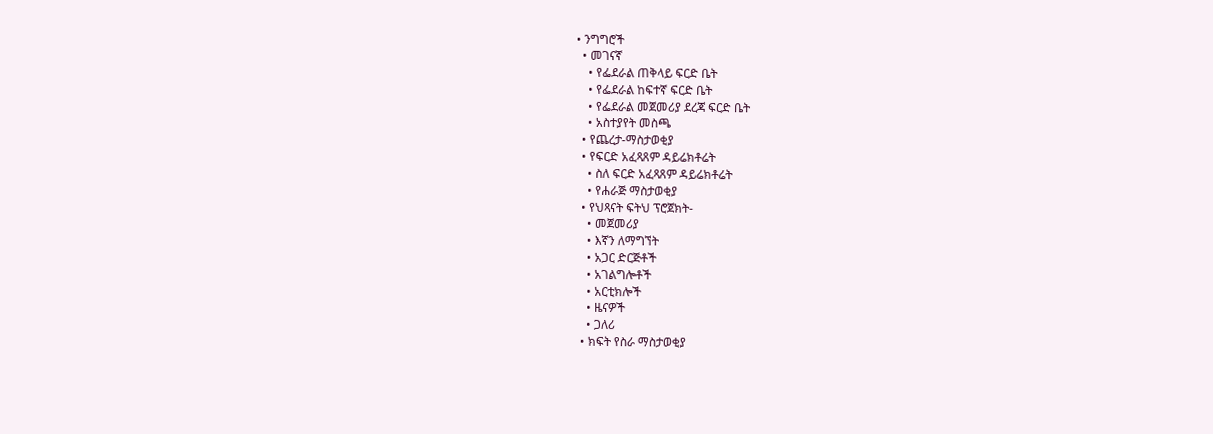• ንግግሮች
  • መገናኛ
    • የፌደራል ጠቅላይ ፍርድ ቤት
    • የፌደራል ከፍተኛ ፍርድ ቤት
    • የፌደራል መጀመሪያ ደረጃ ፍርድ ቤት
    • አስተያየት መስጫ
  • የጨረታ-ማስታወቂያ
  • የፍርድ አፈጻጸም ዳይሬክቶሬት
    • ስለ ፍርድ አፈጻጸም ዳይሬክቶሬት
    • የሐራጅ ማስታወቂያ
  • የህጻናት ፍትህ ፕሮጀክት-
    • መጀመሪያ
    • እኛን ለማግኘት
    • አጋር ድርጅቶች
    • አገልግሎቶች
    • አርቲክሎች
    • ዜናዎች
    • ጋለሪ
  • ክፍት የስራ ማስታወቂያ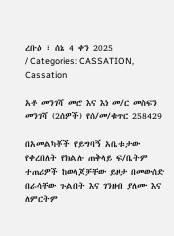ረቡዕ ፣ ሰኔ 4 ቀን 2025
/ Categories: CASSATION, Cassation

አቶ መንገሻ መሮ እና እነ መ/ር መስፍን መንገሻ (2ሰዎች) የሰ/መ/ቁጥር 258429

በአመልካቾች የይግባኝ አቤቱታው የቀረበለት የክልሉ ጠቅላይ ፍ/ቤትም ተጠሪዎች ከወላጆቻቸው ይዞታ በመውሰድ በራሳቸው ጉልበት እና ገንዘብ ያለሙ እና ለምርትም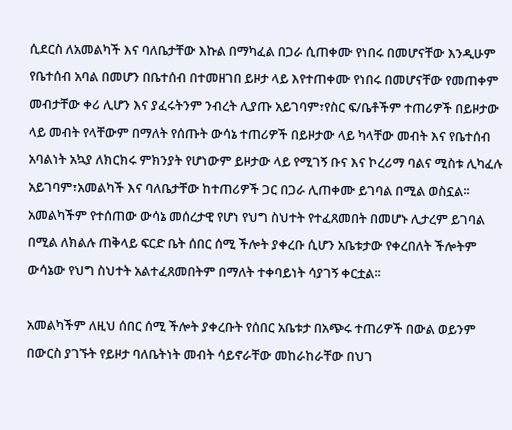ሲደርስ ለአመልካች እና ባለቤታቸው እኩል በማካፈል በጋራ ሲጠቀሙ የነበሩ በመሆናቸው እንዲሁም የቤተሰብ አባል በመሆን በቤተሰብ በተመዘገበ ይዞታ ላይ እየተጠቀሙ የነበሩ በመሆናቸው የመጠቀም መብታቸው ቀሪ ሊሆን እና ያፈሩትንም ንብረት ሊያጡ አይገባም፣የስር ፍ/ቤቶችም ተጠሪዎች በይዞታው ላይ መብት የላቸውም በማለት የሰጡት ውሳኔ ተጠሪዎች በይዞታው ላይ ካላቸው መብት እና የቤተሰብ አባልነት አኳያ ለክርክሩ ምክንያት የሆነውም ይዞታው ላይ የሚገኝ ቡና እና ኮረሪማ ባልና ሚስቱ ሊካፈሉ አይገባም፣አመልካች እና ባለቤታቸው ከተጠሪዎች ጋር በጋራ ሊጠቀሙ ይገባል በሚል ወስኗል፡፡ አመልካችም የተሰጠው ውሳኔ መሰረታዊ የሆነ የህግ ስህተት የተፈጸመበት በመሆኑ ሊታረም ይገባል በሚል ለክልሉ ጠቅላይ ፍርድ ቤት ሰበር ሰሚ ችሎት ያቀረቡ ሲሆን አቤቱታው የቀረበለት ችሎትም ውሳኔው የህግ ስህተት አልተፈጸመበትም በማለት ተቀባይነት ሳያገኝ ቀርቷል፡፡

አመልካችም ለዚህ ሰበር ሰሚ ችሎት ያቀረቡት የሰበር አቤቱታ በአጭሩ ተጠሪዎች በውል ወይንም በውርስ ያገኙት የይዞታ ባለቤትነት መብት ሳይኖራቸው መከራከራቸው በህገ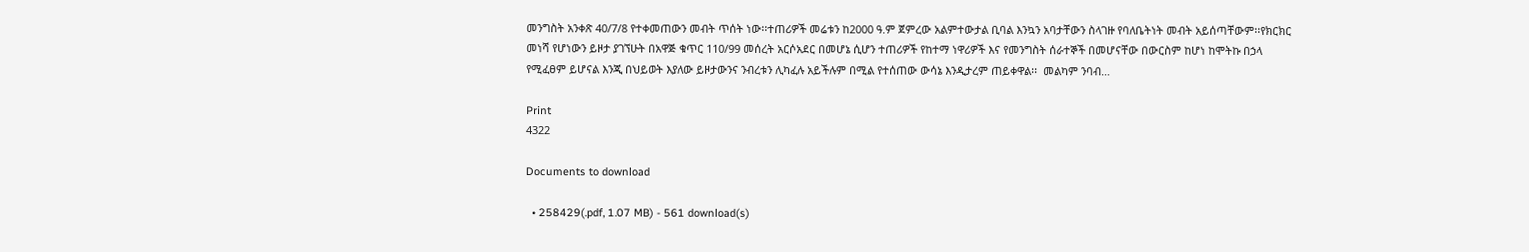መንግስት አንቀጽ 40/7/8 የተቀመጠውን መብት ጥሰት ነው፡፡ተጠሪዎች መሬቱን ከ2000 ዓ.ም ጀምረው አልምተውታል ቢባል እንኳን አባታቸውን ስላገዙ የባለቤትነት መብት አይሰጣቸውም፡፡የክርክር መነሻ የሆነውን ይዞታ ያገኘሁት በአዋጅ ቁጥር 110/99 መሰረት አርሶአደር በመሆኔ ሲሆን ተጠሪዎች የከተማ ነዋሪዎች እና የመንግስት ሰራተኞች በመሆናቸው በውርስም ከሆነ ከሞትኩ በኃላ የሚፈፀም ይሆናል እንጂ በህይወት እያለው ይዞታውንና ንብረቱን ሊካፈሉ አይችሉም በሚል የተሰጠው ውሳኔ እንዲታረም ጠይቀዋል፡፡  መልካም ንባብ…

Print
4322

Documents to download

  • 258429(.pdf, 1.07 MB) - 561 download(s)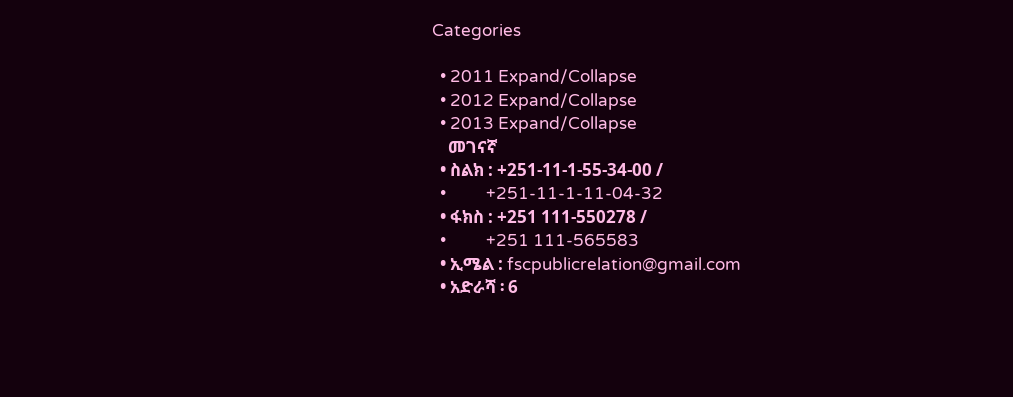Categories

  • 2011 Expand/Collapse
  • 2012 Expand/Collapse
  • 2013 Expand/Collapse
    መገናኛ
  • ስልክ : +251-11-1-55-34-00 /
  •          +251-11-1-11-04-32
  • ፋክስ : +251 111-550278 /
  •          +251 111-565583
  • ኢሜል : fscpublicrelation@gmail.com
  • አድራሻ ፡ 6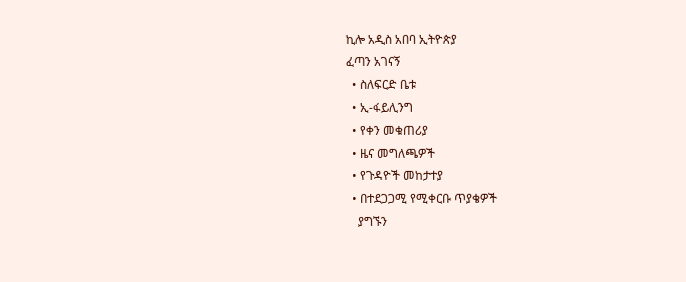ኪሎ አዲስ አበባ ኢትዮጵያ
ፈጣን አገናኝ
  • ስለፍርድ ቤቱ
  • ኢ-ፋይሊንግ
  • የቀን መቁጠሪያ
  • ዜና መግለጫዎች
  • የጉዳዮች መከታተያ
  • በተደጋጋሚ የሚቀርቡ ጥያቄዎች
    ያግኙን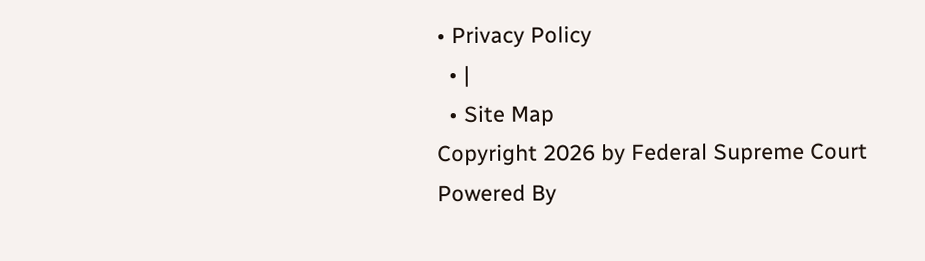• Privacy Policy
  • |
  • Site Map
Copyright 2026 by Federal Supreme Court
Powered By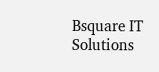Bsquare IT Solutions